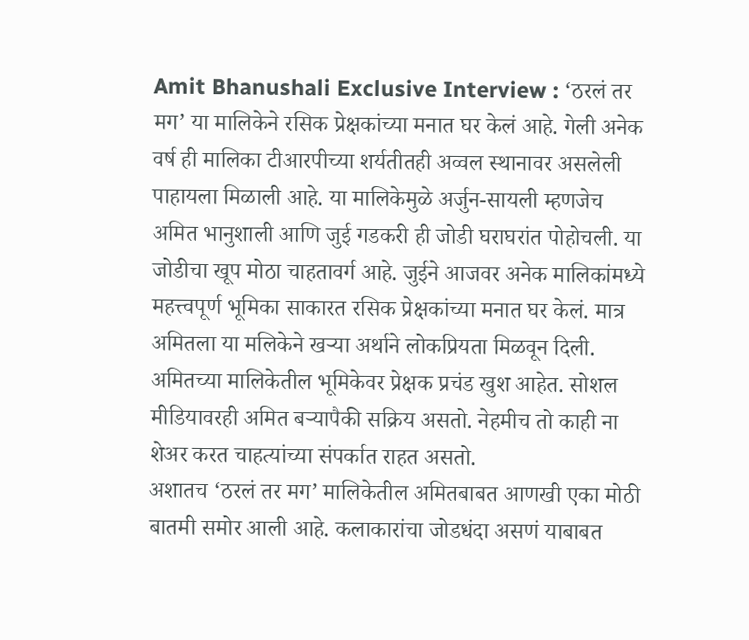Amit Bhanushali Exclusive Interview : ‘ठरलं तर मग’ या मालिकेने रसिक प्रेक्षकांच्या मनात घर केलं आहे. गेली अनेक वर्ष ही मालिका टीआरपीच्या शर्यतीतही अव्वल स्थानावर असलेली पाहायला मिळाली आहे. या मालिकेमुळे अर्जुन-सायली म्हणजेच अमित भानुशाली आणि जुई गडकरी ही जोडी घराघरांत पोहोचली. या जोडीचा खूप मोठा चाहतावर्ग आहे. जुईने आजवर अनेक मालिकांमध्ये महत्त्वपूर्ण भूमिका साकारत रसिक प्रेक्षकांच्या मनात घर केलं. मात्र अमितला या मलिकेने खऱ्या अर्थाने लोकप्रियता मिळवून दिली. अमितच्या मालिकेतील भूमिकेवर प्रेक्षक प्रचंड खुश आहेत. सोशल मीडियावरही अमित बऱ्यापैकी सक्रिय असतो. नेहमीच तो काही ना शेअर करत चाहत्यांच्या संपर्कात राहत असतो.
अशातच ‘ठरलं तर मग’ मालिकेतील अमितबाबत आणखी एका मोठी बातमी समोर आली आहे. कलाकारांचा जोडधंदा असणं याबाबत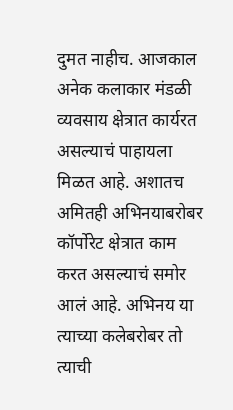दुमत नाहीच. आजकाल अनेक कलाकार मंडळी व्यवसाय क्षेत्रात कार्यरत असल्याचं पाहायला मिळत आहे. अशातच अमितही अभिनयाबरोबर कॉर्पोरेट क्षेत्रात काम करत असल्याचं समोर आलं आहे. अभिनय या त्याच्या कलेबरोबर तो त्याची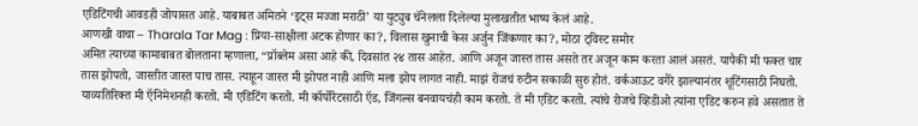एडिटिंगची आवडही जोपासत आहे. याबाबत अमितने ‘इट्स मज्जा मराठी’ या युट्युब चॅनेलला दिलेल्या मुलाखतीत भाष्य केलं आहे.
आणखी वाचा – Tharala Tar Mag : प्रिया-साक्षीला अटक होणार का?, विलास खुनाची केस अर्जुन जिंकणार का?, मोठा ट्विस्ट समोर
अमित त्याच्या कामाबाबत बोलताना म्हणाला, “प्रॉब्लेम असा आहे की, दिवसांत २४ तास आहेत. आणि अजून जास्त तास असते तर अजून काम करता आलं असतं. यापैकी मी फक्त चार तास झोपतो, जास्तीत जास्त पाच तास. त्याहून जास्त मी झोपत नाही आणि मला झोप लागत नाही. माझं रोजचं रुटीन सकाळी सुरु होतं. वर्कआऊट वगैरे झाल्यानंतर शूटिंगसाठी निघतो. याव्यतिरिक्त मी ऍनिमेशनही करतो. मी एडिटिंग करतो. मी कॉर्पोरेटसाठी ऍड, जिंगल्स बनवायचंही काम करतो. ते मी एडिट करतो. त्यांचे रोजचे व्हिडीओ त्यांना एडिट करुन हवे असतात ते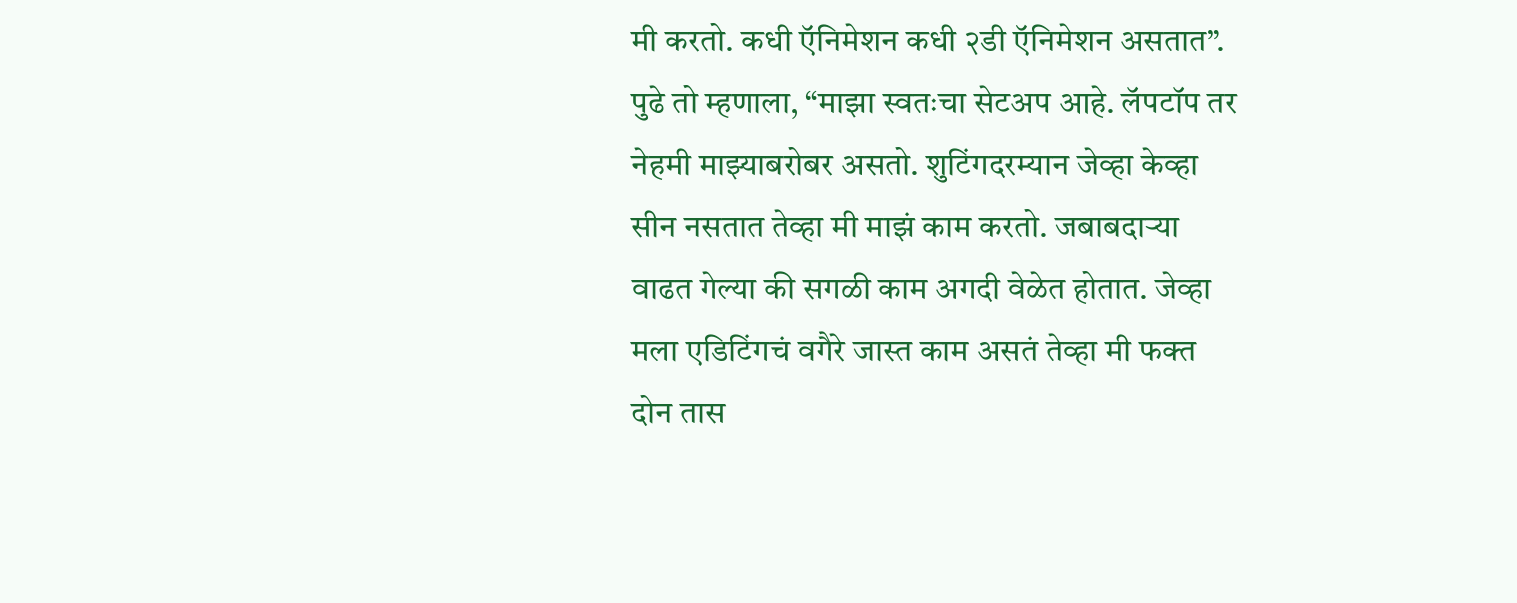मी करतो. कधी ऍनिमेशन कधी २डी ऍनिमेशन असतात”.
पुढे तो म्हणाला, “माझा स्वतःचा सेटअप आहे. लॅपटॉप तर नेहमी माझ्याबरोबर असतो. शुटिंगदरम्यान जेव्हा केव्हा सीन नसतात तेव्हा मी माझं काम करतो. जबाबदाऱ्या वाढत गेल्या की सगळी काम अगदी वेळेत होतात. जेव्हा मला एडिटिंगचं वगैरे जास्त काम असतं तेव्हा मी फक्त दोन तास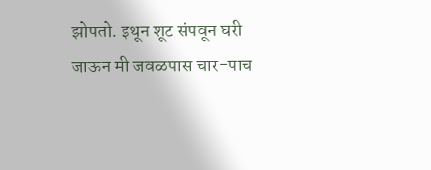झोपतो. इथून शूट संपवून घरी जाऊन मी जवळपास चार-पाच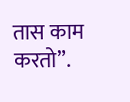तास काम करतो”.